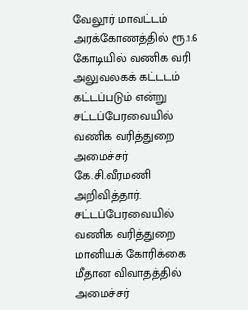வேலூர் மாவட்டம் அரக்கோணத்தில் ரூ.1.6 கோடியில் வணிக வரி அலுவலகக் கட்டடம் கட்டப்படும் என்று சட்டப்பேரவையில் வணிக வரித்துறை அமைச்சர் கே.சி.வீரமணி அறிவித்தார்.
சட்டப்பேரவையில் வணிக வரித்துறை மானியக் கோரிக்கை மீதான விவாதத்தில் அமைச்சர்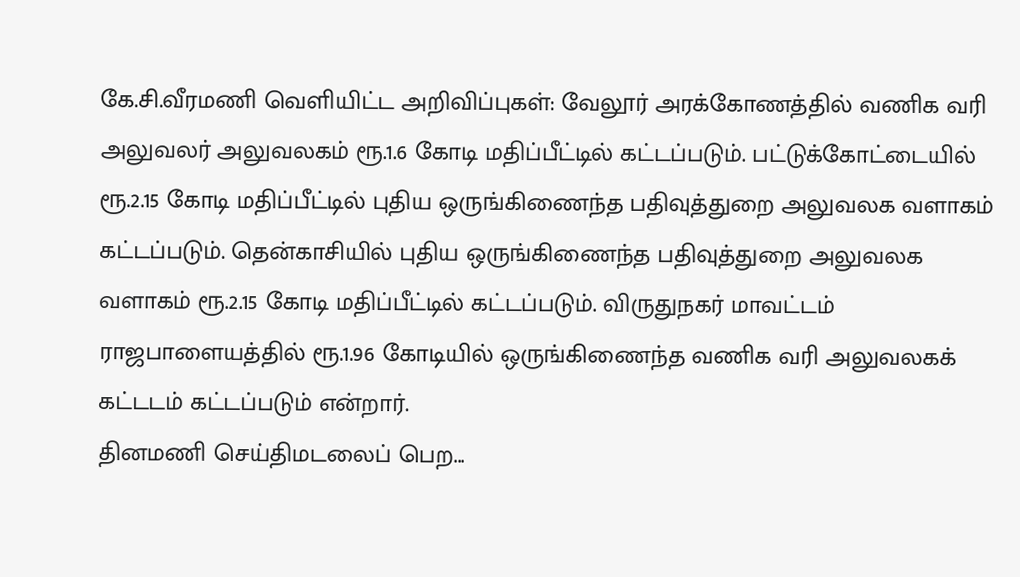கே.சி.வீரமணி வெளியிட்ட அறிவிப்புகள்: வேலூர் அரக்கோணத்தில் வணிக வரி அலுவலர் அலுவலகம் ரூ.1.6 கோடி மதிப்பீட்டில் கட்டப்படும். பட்டுக்கோட்டையில் ரூ.2.15 கோடி மதிப்பீட்டில் புதிய ஒருங்கிணைந்த பதிவுத்துறை அலுவலக வளாகம் கட்டப்படும். தென்காசியில் புதிய ஒருங்கிணைந்த பதிவுத்துறை அலுவலக வளாகம் ரூ.2.15 கோடி மதிப்பீட்டில் கட்டப்படும். விருதுநகர் மாவட்டம் ராஜபாளையத்தில் ரூ.1.96 கோடியில் ஒருங்கிணைந்த வணிக வரி அலுவலகக் கட்டடம் கட்டப்படும் என்றார்.
தினமணி செய்திமடலைப் பெற...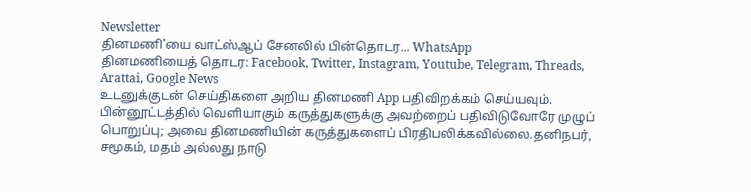Newsletter
தினமணி'யை வாட்ஸ்ஆப் சேனலில் பின்தொடர... WhatsApp
தினமணியைத் தொடர: Facebook, Twitter, Instagram, Youtube, Telegram, Threads, Arattai, Google News
உடனுக்குடன் செய்திகளை அறிய தினமணி App பதிவிறக்கம் செய்யவும்.
பின்னூட்டத்தில் வெளியாகும் கருத்துகளுக்கு அவற்றைப் பதிவிடுவோரே முழுப் பொறுப்பு; அவை தினமணியின் கருத்துகளைப் பிரதிபலிக்கவில்லை.தனிநபர், சமூகம், மதம் அல்லது நாடு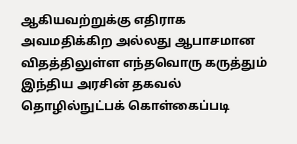ஆகியவற்றுக்கு எதிராக அவமதிக்கிற அல்லது ஆபாசமான விதத்திலுள்ள எந்தவொரு கருத்தும் இந்திய அரசின் தகவல் தொழில்நுட்பக் கொள்கைப்படி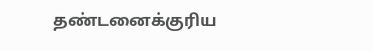தண்டனைக்குரிய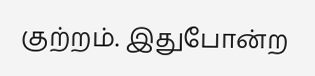குற்றம். இதுபோன்ற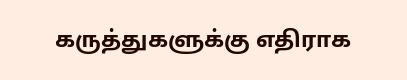கருத்துகளுக்கு எதிராக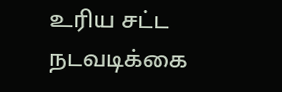உரிய சட்ட நடவடிக்கை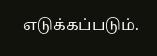எடுக்கப்படும்.